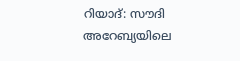റിയാദ്: സൗദി അറേബ്യയിലെ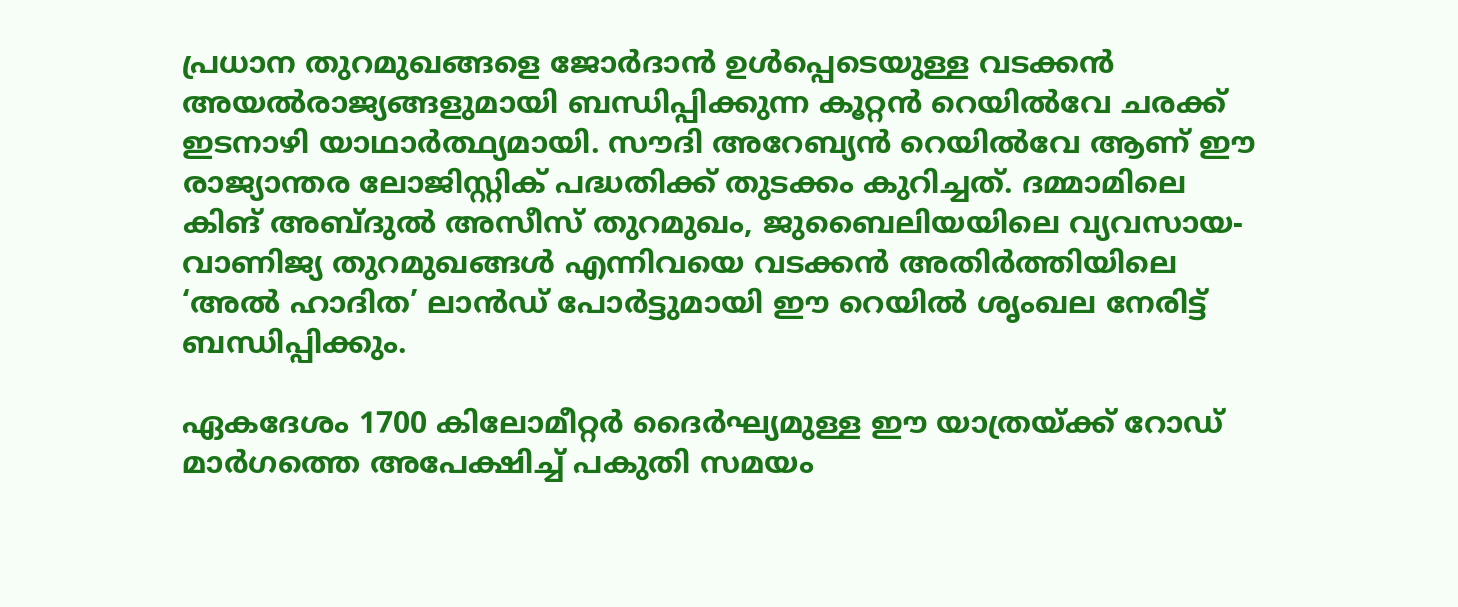പ്രധാന തുറമുഖങ്ങളെ ജോർദാൻ ഉൾപ്പെടെയുള്ള വടക്കൻ അയൽരാജ്യങ്ങളുമായി ബന്ധിപ്പിക്കുന്ന കൂറ്റൻ റെയിൽവേ ചരക്ക് ഇടനാഴി യാഥാർത്ഥ്യമായി. സൗദി അറേബ്യൻ റെയിൽവേ ആണ് ഈ രാജ്യാന്തര ലോജിസ്റ്റിക് പദ്ധതിക്ക് തുടക്കം കുറിച്ചത്. ദമ്മാമിലെ കിങ് അബ്ദുൽ അസീസ് തുറമുഖം, ജുബൈലിയയിലെ വ്യവസായ-വാണിജ്യ തുറമുഖങ്ങൾ എന്നിവയെ വടക്കൻ അതിർത്തിയിലെ ‘അൽ ഹാദിത’ ലാൻഡ് പോർട്ടുമായി ഈ റെയിൽ ശൃംഖല നേരിട്ട് ബന്ധിപ്പിക്കും.

ഏകദേശം 1700 കിലോമീറ്റർ ദൈർഘ്യമുള്ള ഈ യാത്രയ്ക്ക് റോഡ് മാർഗത്തെ അപേക്ഷിച്ച് പകുതി സമയം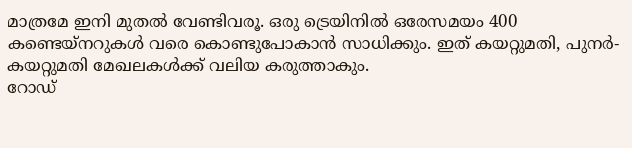മാത്രമേ ഇനി മുതൽ വേണ്ടിവരൂ. ഒരു ട്രെയിനിൽ ഒരേസമയം 400 കണ്ടെയ്നറുകൾ വരെ കൊണ്ടുപോകാൻ സാധിക്കും. ഇത് കയറ്റുമതി, പുനർ-കയറ്റുമതി മേഖലകൾക്ക് വലിയ കരുത്താകും.
റോഡ്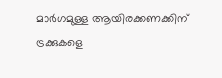മാർഗമുള്ള ആയിരക്കണക്കിന് ട്രക്കുകളെ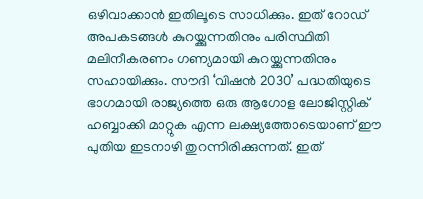ഒഴിവാക്കാൻ ഇതിലൂടെ സാധിക്കും. ഇത് റോഡ് അപകടങ്ങൾ കുറയ്ക്കുന്നതിനും പരിസ്ഥിതി മലിനീകരണം ഗണ്യമായി കുറയ്ക്കുന്നതിനും സഹായിക്കും. സൗദി ‘വിഷൻ 2030’ പദ്ധതിയുടെ ഭാഗമായി രാജ്യത്തെ ഒരു ആഗോള ലോജിസ്റ്റിക് ഹബ്ബാക്കി മാറ്റുക എന്ന ലക്ഷ്യത്തോടെയാണ് ഈ പുതിയ ഇടനാഴി തുറന്നിരിക്കുന്നത്. ഇത്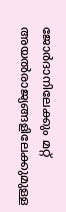ജോർദാനിലേക്കും മറ്റ് അയൽരാജ്യങ്ങളിലേക്കുമുള്ള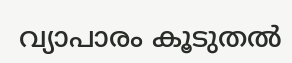വ്യാപാരം കൂടുതൽ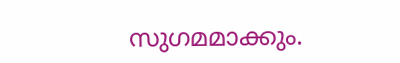സുഗമമാക്കും.